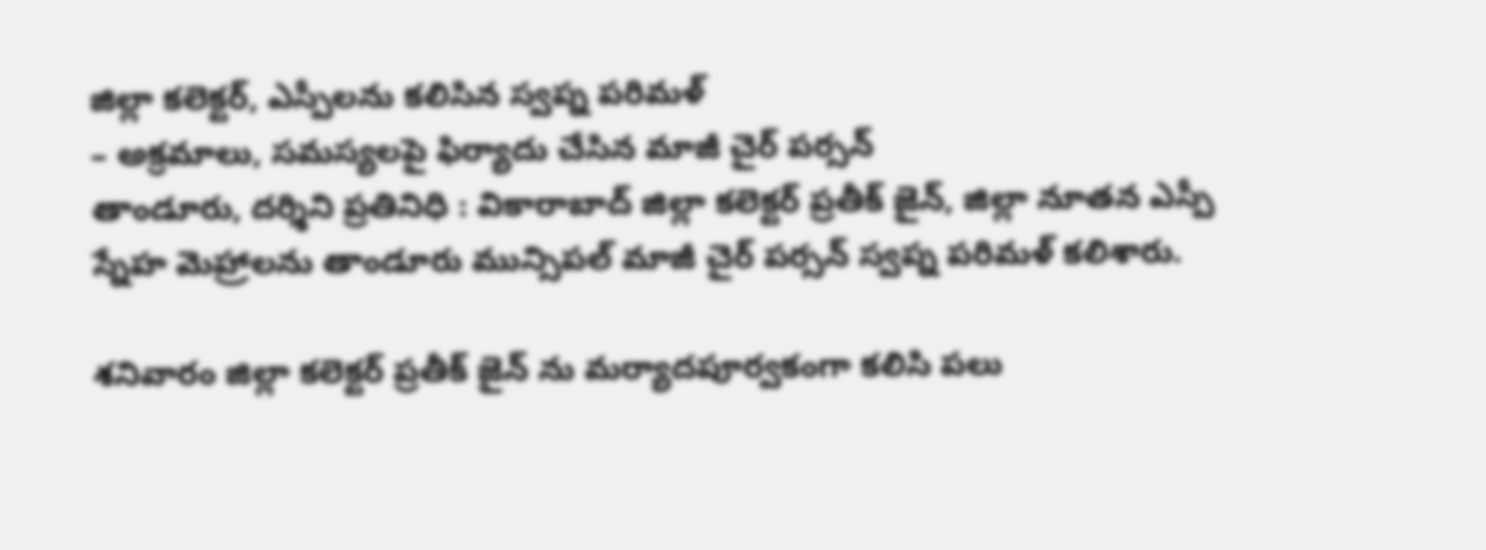జిల్లా కలెక్టర్, ఎస్పీలను కలిసిన స్వప్న పరిమళ్
– అక్రమాలు, సమస్యలపై ఫిర్యాదు చేసిన మాజీ చైర్ పర్సన్
తాండూరు, దర్శిని ప్రతినిధి : వికారాబాద్ జిల్లా కలెక్టర్ ప్రతీక్ జైన్, జిల్లా నూతన ఎస్పీ స్నేహ మెహ్రాలను తాండూరు మున్సిపల్ మాజీ చైర్ పర్సన్ స్వప్న పరిమళ్ కలిశారు.

శనివారం జిల్లా కలెక్టర్ ప్రతీక్ జైన్ ను మర్యాదపూర్వకంగా కలిసి పలు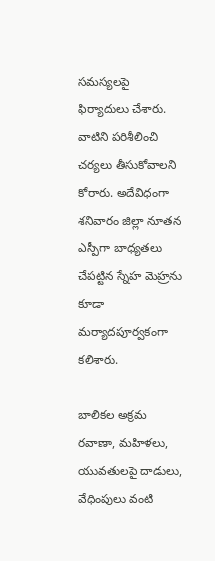సమస్యలపై ఫిర్యాదులు చేశారు. వాటిని పరిశీలించి చర్యలు తీసుకోవాలని కోరారు. అదేవిధంగా శనివారం జిల్లా నూతన ఎస్పీగా బాధ్యతలు చేపట్టిన స్నేహ మెహ్రను కూడా మర్యాదపూర్వకంగా కలిశారు.

బాలికల అక్రమ రవాణా, మహిళలు, యువతులపై దాడులు, వేధింపులు వంటి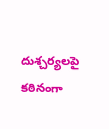దుశ్చర్యలపై కఠినంగా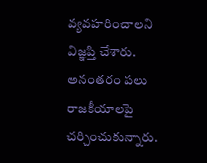వ్యవహరించాలని విజ్ఞప్తి చేశారు. అనంతరం పలు రాజకీయాలపై చర్చించుకున్నారు.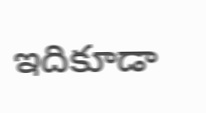ఇదికూడా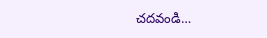చదవండి…